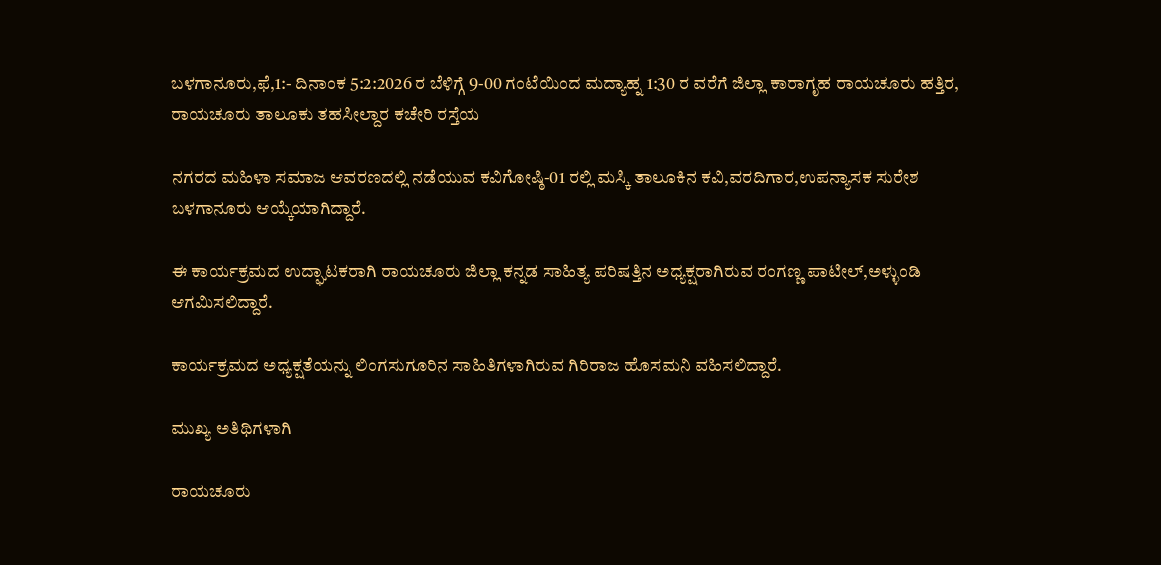ಬಳಗಾನೂರು,ಫೆ,1:- ದಿನಾಂಕ 5:2:2026 ರ ಬೆಳಿಗ್ಗೆ 9-00 ಗಂಟೆಯಿಂದ ಮದ್ಯಾಹ್ನ 1:30 ರ ವರೆಗೆ ಜಿಲ್ಲಾ ಕಾರಾಗೃಹ ರಾಯಚೂರು ಹತ್ತಿರ, ರಾಯಚೂರು ತಾಲೂಕು ತಹಸೀಲ್ದಾರ ಕಚೇರಿ ರಸ್ತೆಯ

ನಗರದ ಮಹಿಳಾ ಸಮಾಜ ಆವರಣದಲ್ಲಿ ನಡೆಯುವ ಕವಿಗೋಷ್ಠಿ-01 ರಲ್ಲಿ ಮಸ್ಕಿ ತಾಲೂಕಿನ ಕವಿ,ವರದಿಗಾರ,ಉಪನ್ಯಾಸಕ ಸುರೇಶ ಬಳಗಾನೂರು ಆಯ್ಕೆಯಾಗಿದ್ದಾರೆ.

ಈ ಕಾರ್ಯಕ್ರಮದ ಉದ್ಘಾಟಕರಾಗಿ ರಾಯಚೂರು ಜಿಲ್ಲಾ ಕನ್ನಡ ಸಾಹಿತ್ಯ ಪರಿಷತ್ತಿನ ಅಧ್ಯಕ್ಷರಾಗಿರುವ ರಂಗಣ್ಣ ಪಾಟೀಲ್,ಅಳ್ಳುಂಡಿ ಆಗಮಿಸಲಿದ್ದಾರೆ.

ಕಾರ್ಯಕ್ರಮದ ಅಧ್ಯಕ್ಷತೆಯನ್ನು ಲಿಂಗಸುಗೂರಿನ ಸಾಹಿತಿಗಳಾಗಿರುವ ಗಿರಿರಾಜ ಹೊಸಮನಿ ವಹಿಸಲಿದ್ದಾರೆ.

ಮುಖ್ಯ ಅತಿಥಿಗಳಾಗಿ

ರಾಯಚೂರು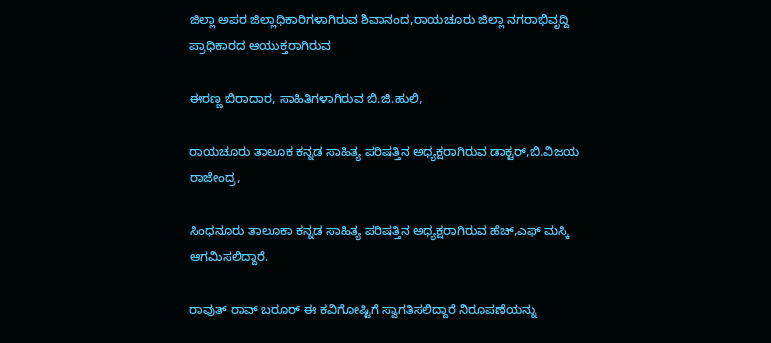ಜಿಲ್ಲಾ ಅಪರ ಜಿಲ್ಲಾಧಿಕಾರಿಗಳಾಗಿರುವ ಶಿವಾನಂದ,ರಾಯಚೂರು ಜಿಲ್ಲಾ ನಗರಾಭಿವೃದ್ದಿ ಪ್ರಾಧಿಕಾರದ ಆಯುಕ್ತರಾಗಿರುವ

ಈರಣ್ಣ ಬಿರಾದಾರ, ಸಾಹಿತಿಗಳಾಗಿರುವ ಬಿ.ಜಿ.ಹುಲಿ,

ರಾಯಚೂರು ತಾಲೂಕ ಕನ್ನಡ ಸಾಹಿತ್ಯ ಪರಿಷತ್ತಿನ ಅಧ್ಯಕ್ಷರಾಗಿರುವ ಡಾಕ್ಟರ್,ಬಿ.ವಿಜಯ ರಾಜೇಂದ್ರ,

ಸಿಂಧನೂರು ತಾಲೂಕಾ ಕನ್ನಡ ಸಾಹಿತ್ಯ ಪರಿಷತ್ತಿನ ಅಧ್ಯಕ್ಷರಾಗಿರುವ ಹೆಚ್,ಎಫ್ ಮಸ್ಕಿ ಆಗಮಿಸಲಿದ್ದಾರೆ.

ರಾವುತ್ ರಾವ್ ಬರೂರ್ ಈ ಕವಿಗೋಷ್ಟಿಗೆ ಸ್ವಾಗತಿಸಲಿದ್ದಾರೆ ನಿರೂಪಣೆಯನ್ನು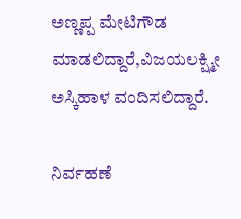ಅಣ್ಣಪ್ಪ ಮೇಟಿಗೌಡ ಮಾಡಲಿದ್ದಾರೆ,ವಿಜಯಲಕ್ಷ್ಮೀ ಅಸ್ಕಿಹಾಳ ವಂದಿಸಲಿದ್ದಾರೆ.

ನಿರ್ವಹಣೆ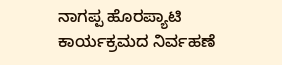ನಾಗಪ್ಪ ಹೊರಪ್ಯಾಟಿ ಕಾರ್ಯಕ್ರಮದ ನಿರ್ವಹಣೆ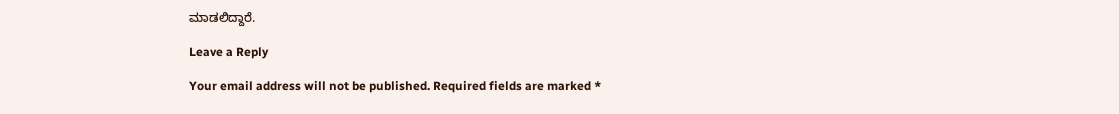ಮಾಡಲಿದ್ದಾರೆ.

Leave a Reply

Your email address will not be published. Required fields are marked *